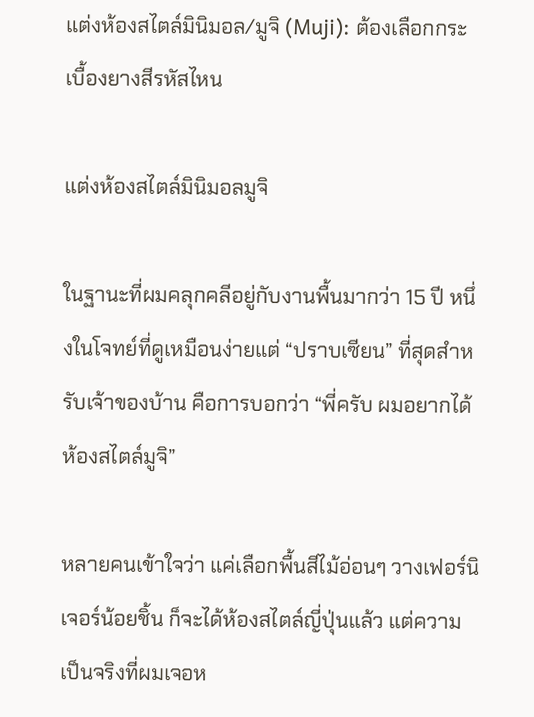แต่งห้องสไตล์มินิมอล/มูจิ (Muji): ต้องเลือกกระเบื้องยางสีรหัสไหน

แต่งห้องสไตล์มินิมอลมูจิ

ในฐานะที่ผมคลุกคลีอยู่กับงานพื้นมากว่า 15 ปี หนึ่งในโจทย์ที่ดูเหมือนง่ายแต่ “ปราบเซียน” ที่สุดสำหรับเจ้าของบ้าน คือการบอกว่า “พี่ครับ ผมอยากได้ห้องสไตล์มูจิ”

หลายคนเข้าใจว่า แค่เลือกพื้นสีไม้อ่อนๆ วางเฟอร์นิเจอร์น้อยชิ้น ก็จะได้ห้องสไตล์ญี่ปุ่นแล้ว แต่ความเป็นจริงที่ผมเจอห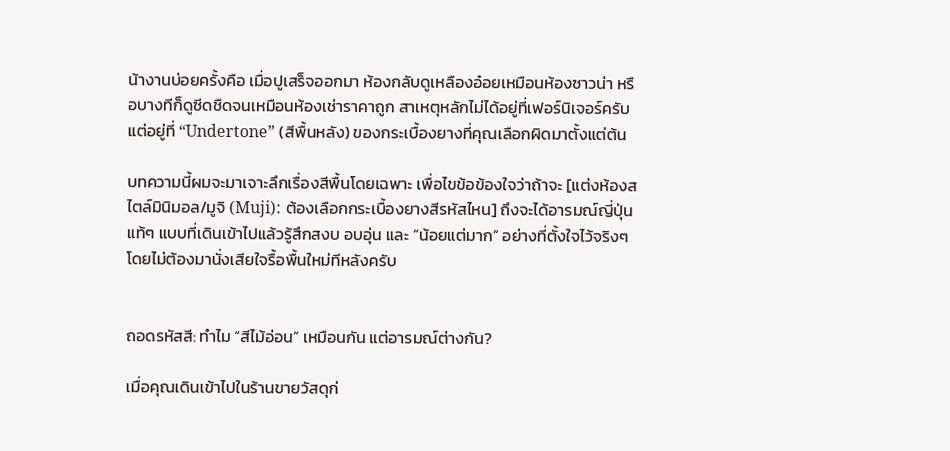น้างานบ่อยครั้งคือ เมื่อปูเสร็จออกมา ห้องกลับดูเหลืองอ๋อยเหมือนห้องซาวน่า หรือบางทีก็ดูซีดชืดจนเหมือนห้องเช่าราคาถูก สาเหตุหลักไม่ได้อยู่ที่เฟอร์นิเจอร์ครับ แต่อยู่ที่ “Undertone” (สีพื้นหลัง) ของกระเบื้องยางที่คุณเลือกผิดมาตั้งแต่ต้น

บทความนี้ผมจะมาเจาะลึกเรื่องสีพื้นโดยเฉพาะ เพื่อไขข้อข้องใจว่าถ้าจะ [แต่งห้องสไตล์มินิมอล/มูจิ (Muji): ต้องเลือกกระเบื้องยางสีรหัสไหน] ถึงจะได้อารมณ์ญี่ปุ่นแท้ๆ แบบที่เดินเข้าไปแล้วรู้สึกสงบ อบอุ่น และ “น้อยแต่มาก” อย่างที่ตั้งใจไว้จริงๆ โดยไม่ต้องมานั่งเสียใจรื้อพื้นใหม่ทีหลังครับ


ถอดรหัสสี: ทำไม “สีไม้อ่อน” เหมือนกัน แต่อารมณ์ต่างกัน?

เมื่อคุณเดินเข้าไปในร้านขายวัสดุก่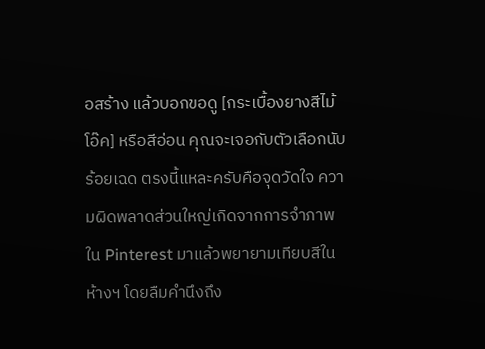อสร้าง แล้วบอกขอดู [กระเบื้องยางสีไม้โอ๊ค] หรือสีอ่อน คุณจะเจอกับตัวเลือกนับร้อยเฉด ตรงนี้แหละครับคือจุดวัดใจ ความผิดพลาดส่วนใหญ่เกิดจากการจำภาพใน Pinterest มาแล้วพยายามเทียบสีในห้างฯ โดยลืมคำนึงถึง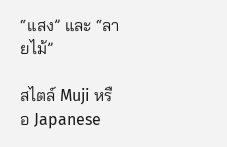“แสง” และ “ลายไม้”

สไตล์ Muji หรือ Japanese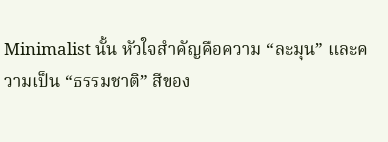Minimalist นั้น หัวใจสำคัญคือความ “ละมุน” และความเป็น “ธรรมชาติ” สีของ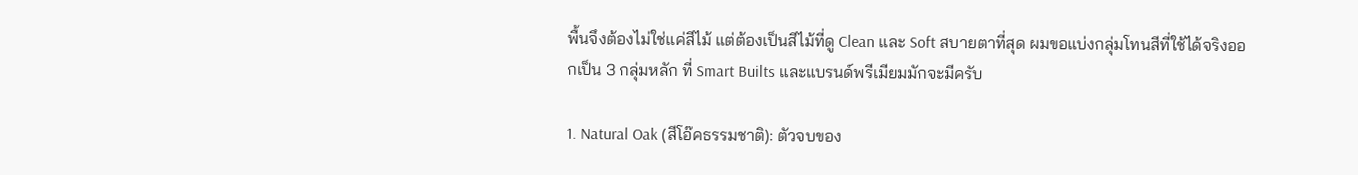พื้นจึงต้องไม่ใช่แค่สีไม้ แต่ต้องเป็นสีไม้ที่ดู Clean และ Soft สบายตาที่สุด ผมขอแบ่งกลุ่มโทนสีที่ใช้ได้จริงออกเป็น 3 กลุ่มหลัก ที่ Smart Builts และแบรนด์พรีเมียมมักจะมีครับ

1. Natural Oak (สีโอ๊คธรรมชาติ): ตัวจบของ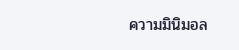ความมินิมอล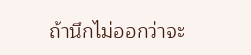ถ้านึกไม่ออกว่าจะ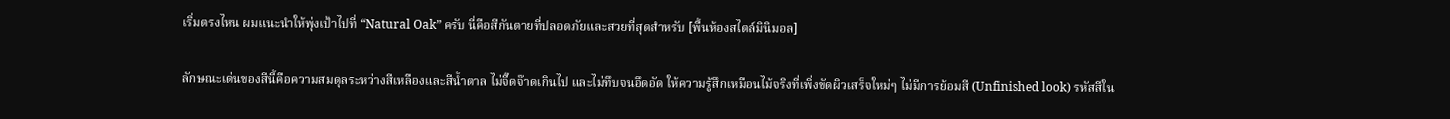เริ่มตรงไหน ผมแนะนำให้พุ่งเป้าไปที่ “Natural Oak” ครับ นี่คือสีกันตายที่ปลอดภัยและสวยที่สุดสำหรับ [พื้นห้องสไตล์มินิมอล]

ลักษณะเด่นของสีนี้คือความสมดุลระหว่างสีเหลืองและสีน้ำตาล ไม่จี๊ดจ๊าดเกินไป และไม่ทึบจนอึดอัด ให้ความรู้สึกเหมือนไม้จริงที่เพิ่งขัดผิวเสร็จใหม่ๆ ไม่มีการย้อมสี (Unfinished look) รหัสสีใน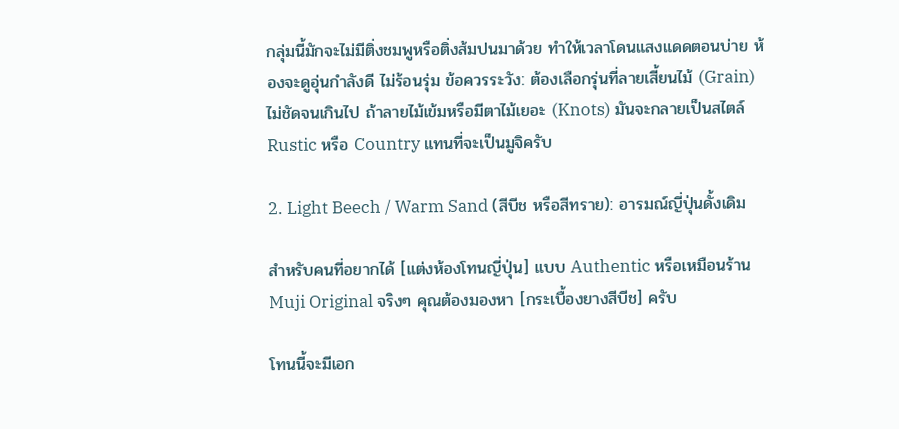กลุ่มนี้มักจะไม่มีติ่งชมพูหรือติ่งส้มปนมาด้วย ทำให้เวลาโดนแสงแดดตอนบ่าย ห้องจะดูอุ่นกำลังดี ไม่ร้อนรุ่ม ข้อควรระวัง: ต้องเลือกรุ่นที่ลายเสี้ยนไม้ (Grain) ไม่ชัดจนเกินไป ถ้าลายไม้เข้มหรือมีตาไม้เยอะ (Knots) มันจะกลายเป็นสไตล์ Rustic หรือ Country แทนที่จะเป็นมูจิครับ

2. Light Beech / Warm Sand (สีบีช หรือสีทราย): อารมณ์ญี่ปุ่นดั้งเดิม

สำหรับคนที่อยากได้ [แต่งห้องโทนญี่ปุ่น] แบบ Authentic หรือเหมือนร้าน Muji Original จริงๆ คุณต้องมองหา [กระเบื้องยางสีบีช] ครับ

โทนนี้จะมีเอก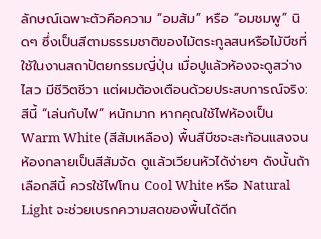ลักษณ์เฉพาะตัวคือความ “อมส้ม” หรือ “อมชมพู” นิดๆ ซึ่งเป็นสีตามธรรมชาติของไม้ตระกูลสนหรือไม้บีชที่ใช้ในงานสถาปัตยกรรมญี่ปุ่น เมื่อปูแล้วห้องจะดูสว่างไสว มีชีวิตชีวา แต่ผมต้องเตือนด้วยประสบการณ์จริง: สีนี้ “เล่นกับไฟ” หนักมาก หากคุณใช้ไฟห้องเป็น Warm White (สีส้มเหลือง) พื้นสีบีชจะสะท้อนแสงจนห้องกลายเป็นสีส้มจัด ดูแล้วเวียนหัวได้ง่ายๆ ดังนั้นถ้าเลือกสีนี้ ควรใช้ไฟโทน Cool White หรือ Natural Light จะช่วยเบรกความสดของพื้นได้ดีก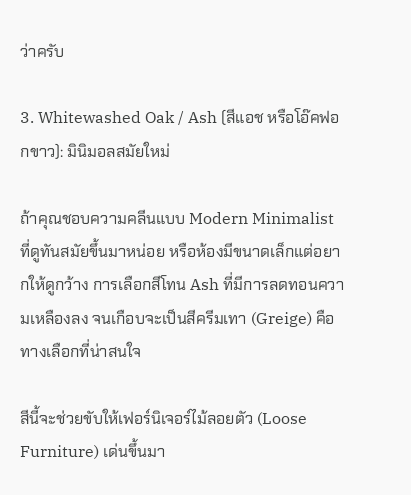ว่าครับ

3. Whitewashed Oak / Ash (สีแอช หรือโอ๊คฟอกขาว): มินิมอลสมัยใหม่

ถ้าคุณชอบความคลีนแบบ Modern Minimalist ที่ดูทันสมัยขึ้นมาหน่อย หรือห้องมีขนาดเล็กแต่อยากให้ดูกว้าง การเลือกสีโทน Ash ที่มีการลดทอนความเหลืองลง จนเกือบจะเป็นสีครีมเทา (Greige) คือทางเลือกที่น่าสนใจ

สีนี้จะช่วยขับให้เฟอร์นิเจอร์ไม้ลอยตัว (Loose Furniture) เด่นขึ้นมา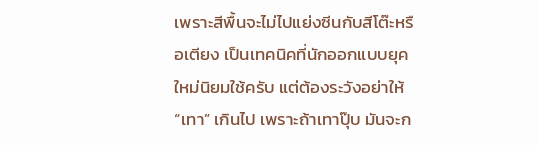เพราะสีพื้นจะไม่ไปแย่งซีนกับสีโต๊ะหรือเตียง เป็นเทคนิคที่นักออกแบบยุคใหม่นิยมใช้ครับ แต่ต้องระวังอย่าให้ “เทา” เกินไป เพราะถ้าเทาปุ๊บ มันจะก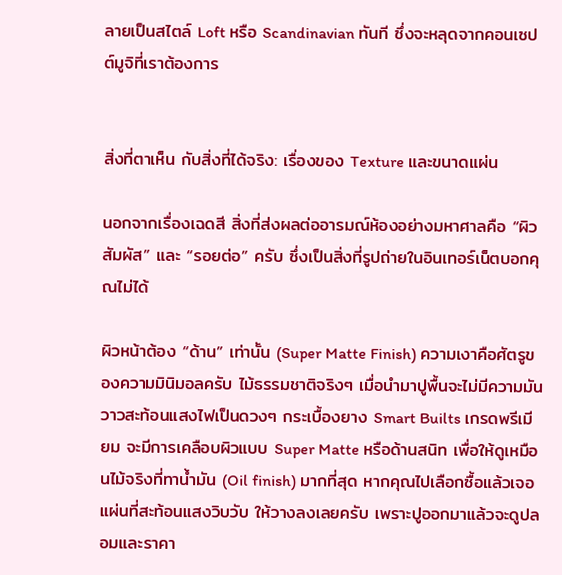ลายเป็นสไตล์ Loft หรือ Scandinavian ทันที ซึ่งจะหลุดจากคอนเซปต์มูจิที่เราต้องการ


สิ่งที่ตาเห็น กับสิ่งที่ได้จริง: เรื่องของ Texture และขนาดแผ่น

นอกจากเรื่องเฉดสี สิ่งที่ส่งผลต่ออารมณ์ห้องอย่างมหาศาลคือ “ผิวสัมผัส” และ “รอยต่อ” ครับ ซึ่งเป็นสิ่งที่รูปถ่ายในอินเทอร์เน็ตบอกคุณไม่ได้

ผิวหน้าต้อง “ด้าน” เท่านั้น (Super Matte Finish) ความเงาคือศัตรูของความมินิมอลครับ ไม้ธรรมชาติจริงๆ เมื่อนำมาปูพื้นจะไม่มีความมันวาวสะท้อนแสงไฟเป็นดวงๆ กระเบื้องยาง Smart Builts เกรดพรีเมียม จะมีการเคลือบผิวแบบ Super Matte หรือด้านสนิท เพื่อให้ดูเหมือนไม้จริงที่ทาน้ำมัน (Oil finish) มากที่สุด หากคุณไปเลือกซื้อแล้วเจอแผ่นที่สะท้อนแสงวิบวับ ให้วางลงเลยครับ เพราะปูออกมาแล้วจะดูปลอมและราคา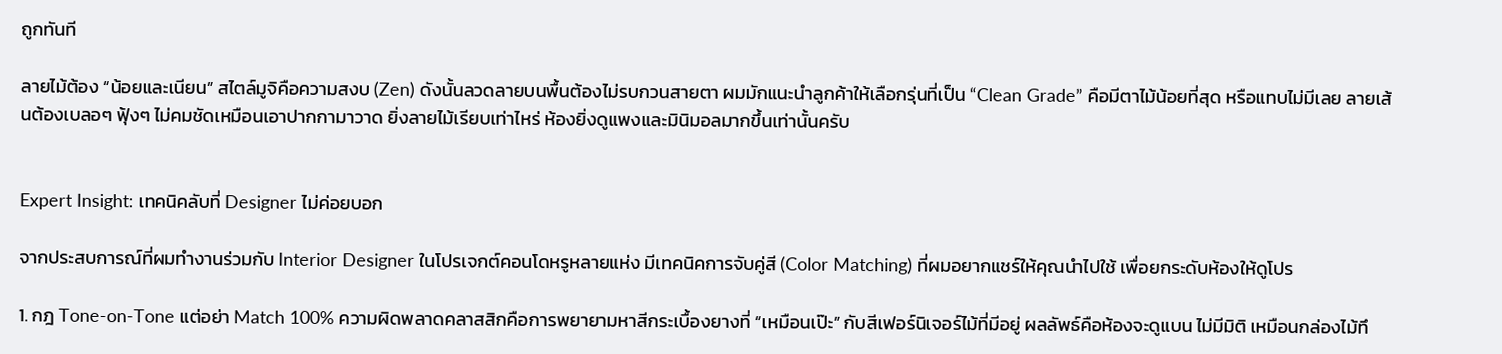ถูกทันที

ลายไม้ต้อง “น้อยและเนียน” สไตล์มูจิคือความสงบ (Zen) ดังนั้นลวดลายบนพื้นต้องไม่รบกวนสายตา ผมมักแนะนำลูกค้าให้เลือกรุ่นที่เป็น “Clean Grade” คือมีตาไม้น้อยที่สุด หรือแทบไม่มีเลย ลายเส้นต้องเบลอๆ ฟุ้งๆ ไม่คมชัดเหมือนเอาปากกามาวาด ยิ่งลายไม้เรียบเท่าไหร่ ห้องยิ่งดูแพงและมินิมอลมากขึ้นเท่านั้นครับ


Expert Insight: เทคนิคลับที่ Designer ไม่ค่อยบอก

จากประสบการณ์ที่ผมทำงานร่วมกับ Interior Designer ในโปรเจกต์คอนโดหรูหลายแห่ง มีเทคนิคการจับคู่สี (Color Matching) ที่ผมอยากแชร์ให้คุณนำไปใช้ เพื่อยกระดับห้องให้ดูโปร

1. กฎ Tone-on-Tone แต่อย่า Match 100% ความผิดพลาดคลาสสิกคือการพยายามหาสีกระเบื้องยางที่ “เหมือนเป๊ะ” กับสีเฟอร์นิเจอร์ไม้ที่มีอยู่ ผลลัพธ์คือห้องจะดูแบน ไม่มีมิติ เหมือนกล่องไม้ทึ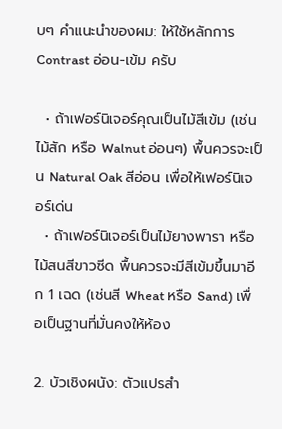บๆ คำแนะนำของผม: ให้ใช้หลักการ Contrast อ่อน-เข้ม ครับ

  • ถ้าเฟอร์นิเจอร์คุณเป็นไม้สีเข้ม (เช่น ไม้สัก หรือ Walnut อ่อนๆ) พื้นควรจะเป็น Natural Oak สีอ่อน เพื่อให้เฟอร์นิเจอร์เด่น
  • ถ้าเฟอร์นิเจอร์เป็นไม้ยางพารา หรือไม้สนสีขาวซีด พื้นควรจะมีสีเข้มขึ้นมาอีก 1 เฉด (เช่นสี Wheat หรือ Sand) เพื่อเป็นฐานที่มั่นคงให้ห้อง

2. บัวเชิงผนัง: ตัวแปรสำ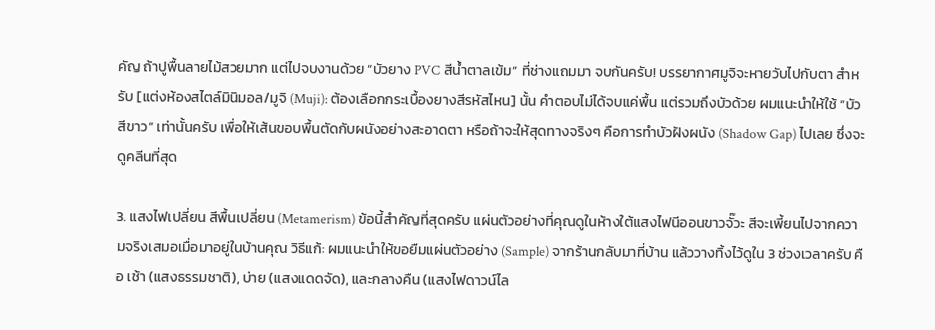คัญ ถ้าปูพื้นลายไม้สวยมาก แต่ไปจบงานด้วย “บัวยาง PVC สีน้ำตาลเข้ม” ที่ช่างแถมมา จบกันครับ! บรรยากาศมูจิจะหายวับไปกับตา สำหรับ [แต่งห้องสไตล์มินิมอล/มูจิ (Muji): ต้องเลือกกระเบื้องยางสีรหัสไหน] นั้น คำตอบไม่ได้จบแค่พื้น แต่รวมถึงบัวด้วย ผมแนะนำให้ใช้ “บัวสีขาว” เท่านั้นครับ เพื่อให้เส้นขอบพื้นตัดกับผนังอย่างสะอาดตา หรือถ้าจะให้สุดทางจริงๆ คือการทำบัวฝังผนัง (Shadow Gap) ไปเลย ซึ่งจะดูคลีนที่สุด

3. แสงไฟเปลี่ยน สีพื้นเปลี่ยน (Metamerism) ข้อนี้สำคัญที่สุดครับ แผ่นตัวอย่างที่คุณดูในห้างใต้แสงไฟนีออนขาวจั๊วะ สีจะเพี้ยนไปจากความจริงเสมอเมื่อมาอยู่ในบ้านคุณ วิธีแก้: ผมแนะนำให้ขอยืมแผ่นตัวอย่าง (Sample) จากร้านกลับมาที่บ้าน แล้ววางทิ้งไว้ดูใน 3 ช่วงเวลาครับ คือ เช้า (แสงธรรมชาติ), บ่าย (แสงแดดจัด), และกลางคืน (แสงไฟดาวน์ไล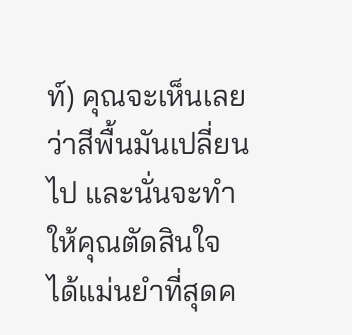ท์) คุณจะเห็นเลยว่าสีพื้นมันเปลี่ยนไป และนั่นจะทำให้คุณตัดสินใจได้แม่นยำที่สุดค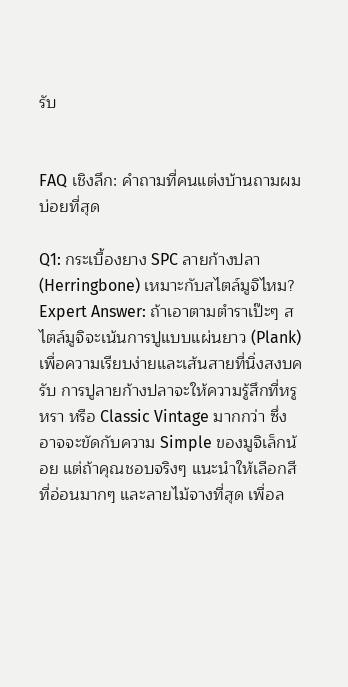รับ


FAQ เชิงลึก: คำถามที่คนแต่งบ้านถามผมบ่อยที่สุด

Q1: กระเบื้องยาง SPC ลายก้างปลา (Herringbone) เหมาะกับสไตล์มูจิไหม? Expert Answer: ถ้าเอาตามตำราเป๊ะๆ สไตล์มูจิจะเน้นการปูแบบแผ่นยาว (Plank) เพื่อความเรียบง่ายและเส้นสายที่นิ่งสงบครับ การปูลายก้างปลาจะให้ความรู้สึกที่หรูหรา หรือ Classic Vintage มากกว่า ซึ่งอาจจะขัดกับความ Simple ของมูจิเล็กน้อย แต่ถ้าคุณชอบจริงๆ แนะนำให้เลือกสีที่อ่อนมากๆ และลายไม้จางที่สุด เพื่อล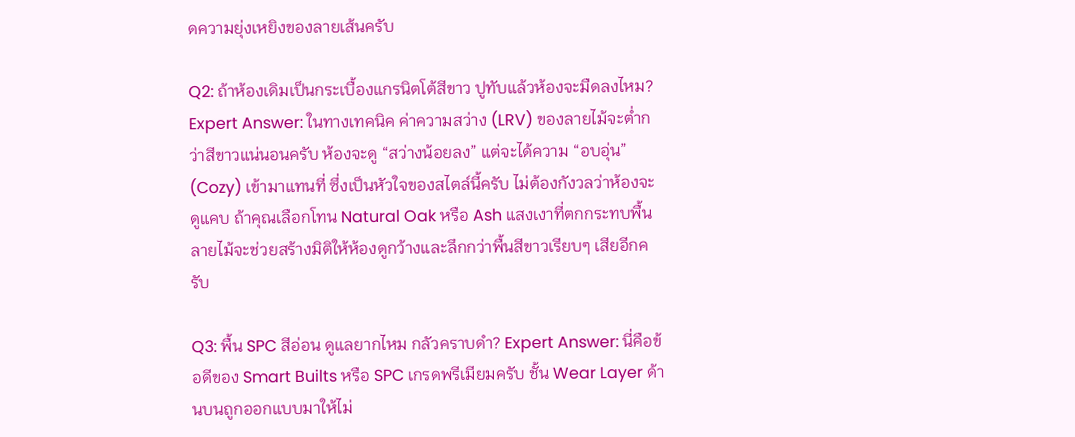ดความยุ่งเหยิงของลายเส้นครับ

Q2: ถ้าห้องเดิมเป็นกระเบื้องแกรนิตโต้สีขาว ปูทับแล้วห้องจะมืดลงไหม? Expert Answer: ในทางเทคนิค ค่าความสว่าง (LRV) ของลายไม้จะต่ำกว่าสีขาวแน่นอนครับ ห้องจะดู “สว่างน้อยลง” แต่จะได้ความ “อบอุ่น” (Cozy) เข้ามาแทนที่ ซึ่งเป็นหัวใจของสไตล์นี้ครับ ไม่ต้องกังวลว่าห้องจะดูแคบ ถ้าคุณเลือกโทน Natural Oak หรือ Ash แสงเงาที่ตกกระทบพื้นลายไม้จะช่วยสร้างมิติให้ห้องดูกว้างและลึกกว่าพื้นสีขาวเรียบๆ เสียอีกครับ

Q3: พื้น SPC สีอ่อน ดูแลยากไหม กลัวคราบดำ? Expert Answer: นี่คือข้อดีของ Smart Builts หรือ SPC เกรดพรีเมียมครับ ชั้น Wear Layer ด้านบนถูกออกแบบมาให้ไม่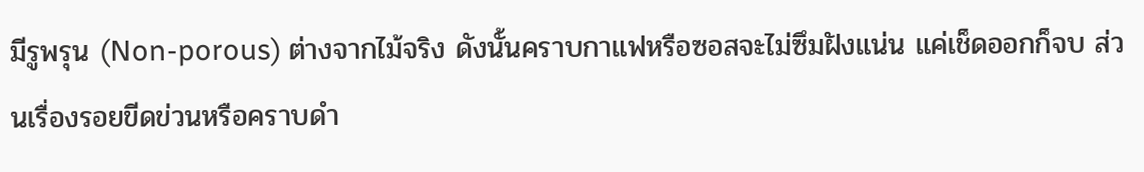มีรูพรุน (Non-porous) ต่างจากไม้จริง ดังนั้นคราบกาแฟหรือซอสจะไม่ซึมฝังแน่น แค่เช็ดออกก็จบ ส่วนเรื่องรอยขีดข่วนหรือคราบดำ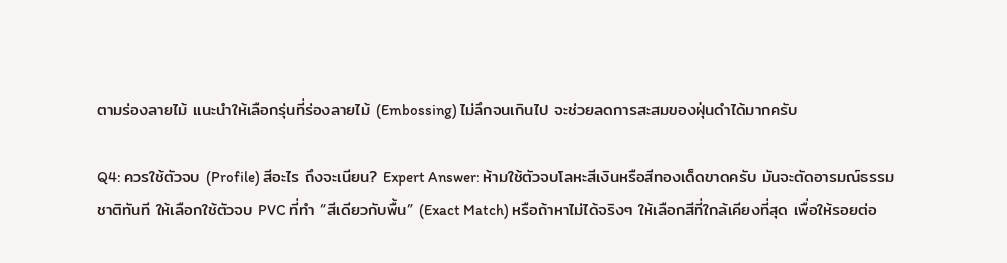ตามร่องลายไม้ แนะนำให้เลือกรุ่นที่ร่องลายไม้ (Embossing) ไม่ลึกจนเกินไป จะช่วยลดการสะสมของฝุ่นดำได้มากครับ

Q4: ควรใช้ตัวจบ (Profile) สีอะไร ถึงจะเนียน? Expert Answer: ห้ามใช้ตัวจบโลหะสีเงินหรือสีทองเด็ดขาดครับ มันจะตัดอารมณ์ธรรมชาติทันที ให้เลือกใช้ตัวจบ PVC ที่ทำ “สีเดียวกับพื้น” (Exact Match) หรือถ้าหาไม่ได้จริงๆ ให้เลือกสีที่ใกล้เคียงที่สุด เพื่อให้รอยต่อ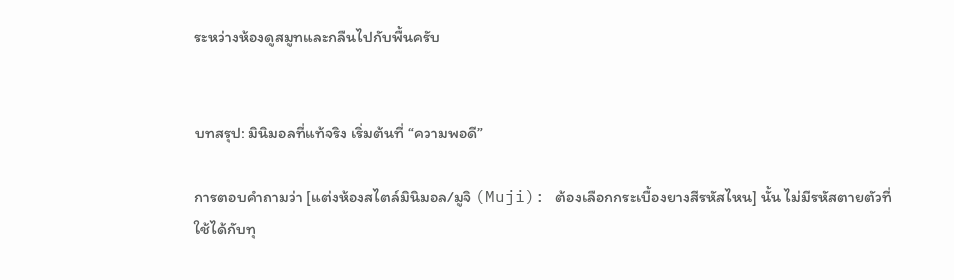ระหว่างห้องดูสมูทและกลืนไปกับพื้นครับ


บทสรุป: มินิมอลที่แท้จริง เริ่มต้นที่ “ความพอดี”

การตอบคำถามว่า [แต่งห้องสไตล์มินิมอล/มูจิ (Muji): ต้องเลือกกระเบื้องยางสีรหัสไหน] นั้น ไม่มีรหัสตายตัวที่ใช้ได้กับทุ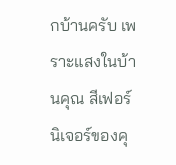กบ้านครับ เพราะแสงในบ้านคุณ สีเฟอร์นิเจอร์ของคุ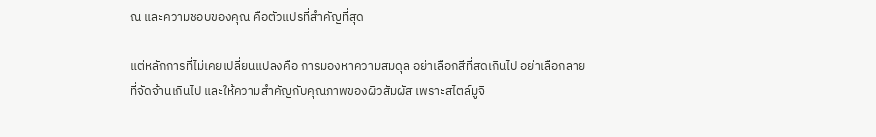ณ และความชอบของคุณ คือตัวแปรที่สำคัญที่สุด

แต่หลักการที่ไม่เคยเปลี่ยนแปลงคือ การมองหาความสมดุล อย่าเลือกสีที่สดเกินไป อย่าเลือกลายที่จัดจ้านเกินไป และให้ความสำคัญกับคุณภาพของผิวสัมผัส เพราะสไตล์มูจิ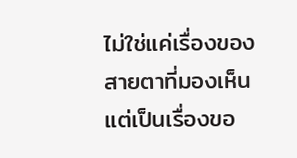ไม่ใช่แค่เรื่องของสายตาที่มองเห็น แต่เป็นเรื่องขอ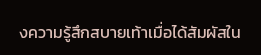งความรู้สึกสบายเท้าเมื่อได้สัมผัสใน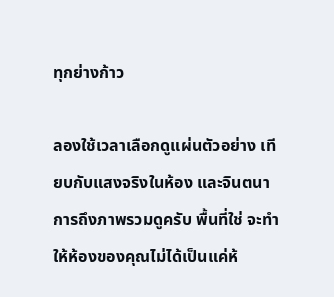ทุกย่างก้าว

ลองใช้เวลาเลือกดูแผ่นตัวอย่าง เทียบกับแสงจริงในห้อง และจินตนาการถึงภาพรวมดูครับ พื้นที่ใช่ จะทำให้ห้องของคุณไม่ได้เป็นแค่ห้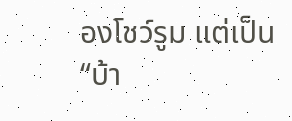องโชว์รูม แต่เป็น “บ้า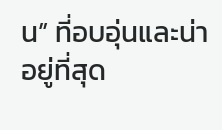น” ที่อบอุ่นและน่าอยู่ที่สุด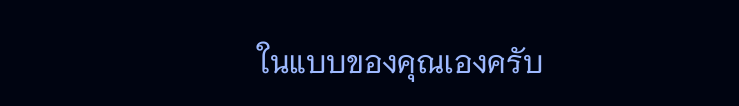ในแบบของคุณเองครับ